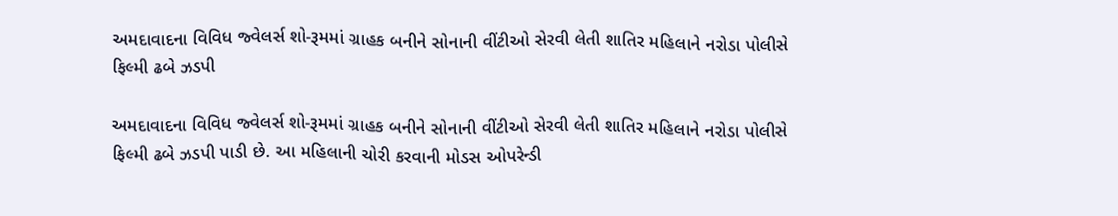અમદાવાદના વિવિધ જ્વેલર્સ શો-રૂમમાં ગ્રાહક બનીને સોનાની વીંટીઓ સેરવી લેતી શાતિર મહિલાને નરોડા પોલીસે ફિલ્મી ઢબે ઝડપી

અમદાવાદના વિવિધ જ્વેલર્સ શો-રૂમમાં ગ્રાહક બનીને સોનાની વીંટીઓ સેરવી લેતી શાતિર મહિલાને નરોડા પોલીસે ફિલ્મી ઢબે ઝડપી પાડી છે. આ મહિલાની ચોરી કરવાની મોડસ ઓપરેન્ડી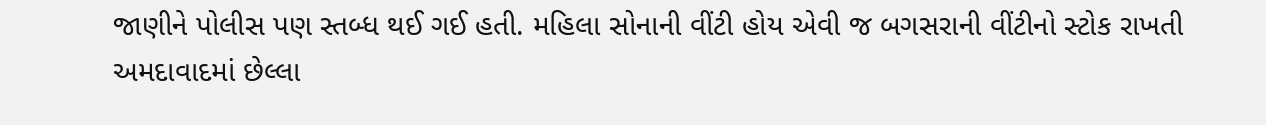જાણીને પોલીસ પણ સ્તબ્ધ થઈ ગઈ હતી. મહિલા સોનાની વીંટી હોય એવી જ બગસરાની વીંટીનો સ્ટોક રાખતી અમદાવાદમાં છેલ્લા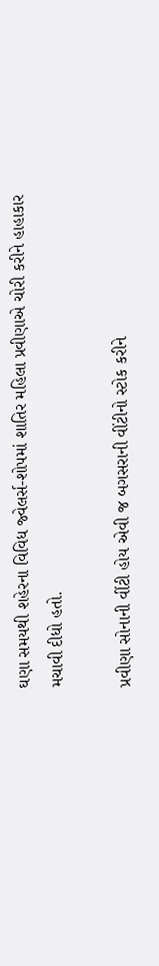ઘણા સમયથી શહેરના વિવિધ જ્વેલર્સ-શોપમાં શાતિર મહિલા પ્રવીણાએ ચોરી કરીને હાહાકાર મચાવી દીધો હતો.

પ્રવીણા સોનાની વીંટી હોય એવી જ બગસરાની વીંટીનો સ્ટોક કરીને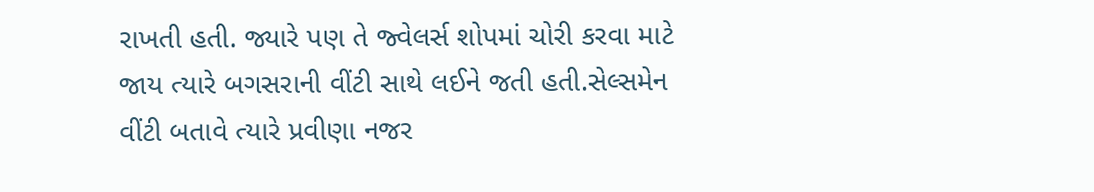રાખતી હતી. જ્યારે પણ તે જ્વેલર્સ શોપમાં ચોરી કરવા માટે જાય ત્યારે બગસરાની વીંટી સાથે લઈને જતી હતી.સેલ્સમેન વીંટી બતાવે ત્યારે પ્રવીણા નજર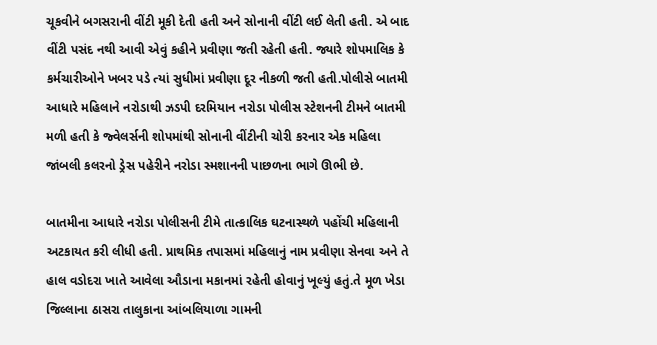ચૂકવીને બગસરાની વીંટી મૂકી દેતી હતી અને સોનાની વીંટી લઈ લેતી હતી. એ બાદ વીંટી પસંદ નથી આવી એવું કહીને પ્રવીણા જતી રહેતી હતી. જ્યારે શોપમાલિક કે કર્મચારીઓને ખબર પડે ત્યાં સુધીમાં પ્રવીણા દૂર નીકળી જતી હતી.પોલીસે બાતમી આધારે મહિલાને નરોડાથી ઝડપી દરમિયાન નરોડા પોલીસ સ્ટેશનની ટીમને બાતમી મળી હતી કે જ્વેલર્સની શોપમાંથી સોનાની વીંટીની ચોરી કરનાર એક મહિલા જાંબલી કલરનો ડ્રેસ પહેરીને નરોડા સ્મશાનની પાછળના ભાગે ઊભી છે.

બાતમીના આધારે નરોડા પોલીસની ટીમે તાત્કાલિક ઘટનાસ્થળે પહોંચી મહિલાની અટકાયત કરી લીધી હતી. પ્રાથમિક તપાસમાં મહિલાનું નામ પ્રવીણા સેનવા અને તે હાલ વડોદરા ખાતે આવેલા ઔડાના મકાનમાં રહેતી હોવાનું ખૂલ્યું હતું.તે મૂળ ખેડા જિલ્લાના ઠાસરા તાલુકાના આંબલિયાળા ગામની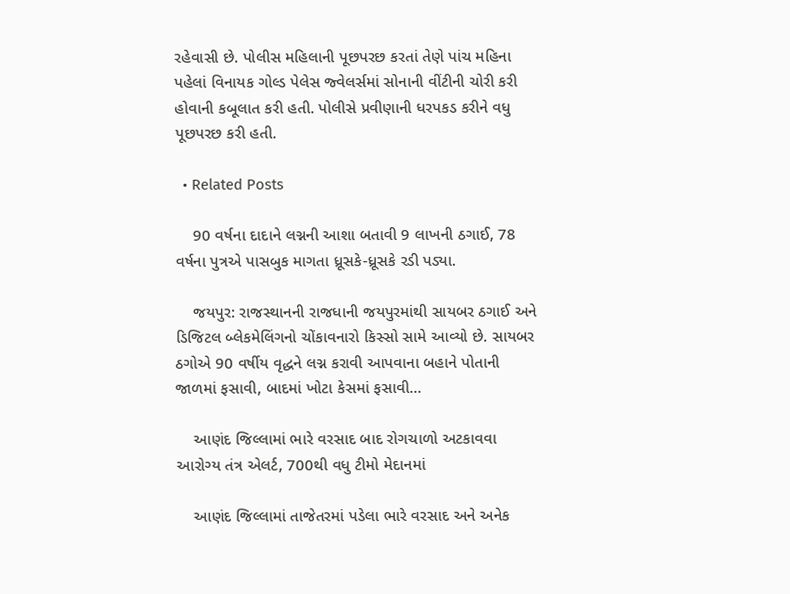રહેવાસી છે. પોલીસ મહિલાની પૂછપરછ કરતાં તેણે પાંચ મહિના પહેલાં વિનાયક ગોલ્ડ પેલેસ જ્વેલર્સમાં સોનાની વીંટીની ચોરી કરી હોવાની કબૂલાત કરી હતી. પોલીસે પ્રવીણાની ધરપકડ કરીને વધુ પૂછપરછ કરી હતી.

  • Related Posts

    90 વર્ષના દાદાને લગ્નની આશા બતાવી 9 લાખની ઠગાઈ, 78 વર્ષના પુત્રએ પાસબુક માગતા ધ્રૂસકે-ધ્રૂસકે રડી પડ્યા.

    જયપુર: રાજસ્થાનની રાજધાની જયપુરમાંથી સાયબર ઠગાઈ અને ડિજિટલ બ્લેકમેલિંગનો ચોંકાવનારો કિસ્સો સામે આવ્યો છે. સાયબર ઠગોએ 90 વર્ષીય વૃદ્ધને લગ્ન કરાવી આપવાના બહાને પોતાની જાળમાં ફસાવી, બાદમાં ખોટા કેસમાં ફસાવી…

    આણંદ જિલ્લામાં ભારે વરસાદ બાદ રોગચાળો અટકાવવા આરોગ્ય તંત્ર એલર્ટ, 700થી વધુ ટીમો મેદાનમાં

    આણંદ જિલ્લામાં તાજેતરમાં પડેલા ભારે વરસાદ અને અનેક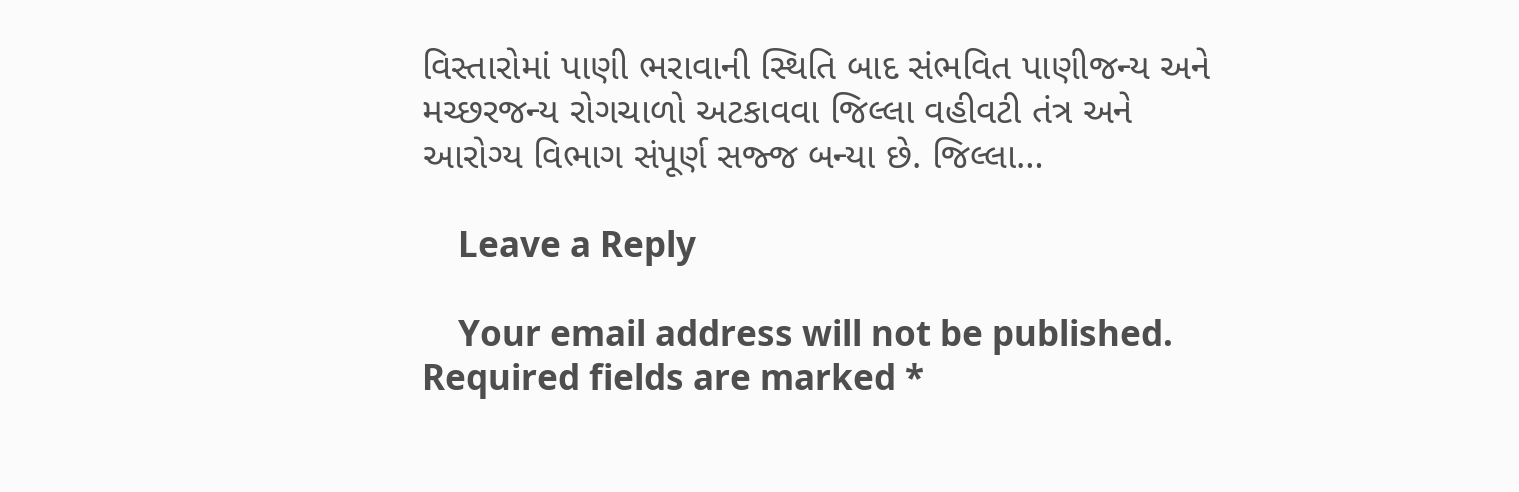વિસ્તારોમાં પાણી ભરાવાની સ્થિતિ બાદ સંભવિત પાણીજન્ય અને મચ્છરજન્ય રોગચાળો અટકાવવા જિલ્લા વહીવટી તંત્ર અને આરોગ્ય વિભાગ સંપૂર્ણ સજ્જ બન્યા છે. જિલ્લા…

    Leave a Reply

    Your email address will not be published. Required fields are marked *